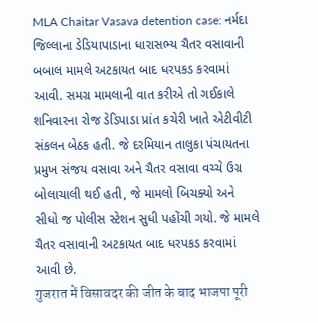MLA Chaitar Vasava detention case: નર્મદા જિલ્લાના ડેડિયાપાડાના ધારાસભ્ય ચૈતર વસાવાની બબાલ મામલે અટકાયત બાદ ધરપકડ કરવામાં આવી. સમગ્ર મામલાની વાત કરીએ તો ગઈકાલે શનિવારના રોજ ડેડિપાડા પ્રાંત કચેરી ખાતે એટીવીટી સંકલન બેઠક હતી. જે દરમિયાન તાલુકા પંચાયતના પ્રમુખ સંજય વસાવા અને ચૈતર વસાવા વચ્ચે ઉગ્ર બોલાચાલી થઈ હતી, જે મામલો બિચક્યો અને સીધો જ પોલીસ સ્ટેશન સુધી પહોંચી ગયો. જે મામલે ચૈતર વસાવાની અટકાયત બાદ ધરપકડ કરવામાં આવી છે.
गुजरात में विसावदर की जीत के बाद भाजपा पूरी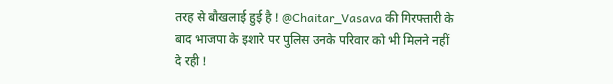तरह से बौखलाई हुई है ! @Chaitar_Vasava की गिरफ्तारी के बाद भाजपा के इशारे पर पुलिस उनके परिवार को भी मिलने नहीं दे रही !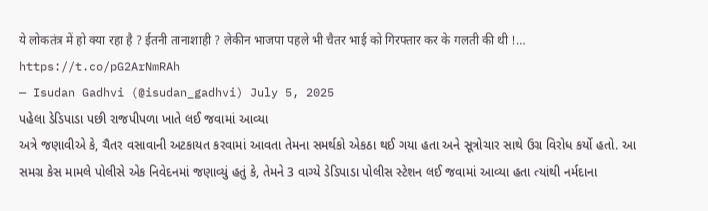ये लोकतंत्र में हो क्या रहा है ? ईतनी तानाशाही ? लेकीन भाजपा पहले भी चैतर भाई को गिरफ्तार कर के गलती की थी !… https://t.co/pG2ArNmRAh
— Isudan Gadhvi (@isudan_gadhvi) July 5, 2025
પહેલા ડેડિપાડા પછી રાજપીપળા ખાતે લઈ જવામાં આવ્યા
અત્રે જણાવીએ કે, ચૈતર વસાવાની અટકાયત કરવામાં આવતા તેમના સમર્થકો એકઠા થઈ ગયા હતા અને સૂત્રોચાર સાથે ઉગ્ર વિરોધ કર્યો હતો. આ સમગ્ર કેસ મામલે પોલીસે એક નિવેદનમાં જણાવ્યું હતું કે, તેમને 3 વાગ્યે ડેડિપાડા પોલીસ સ્ટેશન લઈ જવામાં આવ્યા હતા ત્યાંથી નર્મદાના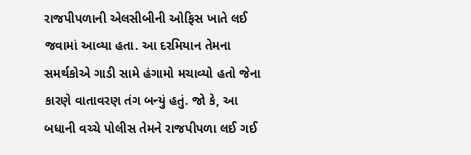રાજપીપળાની એલસીબીની ઓફિસ ખાતે લઈ જવામાં આવ્યા હતા. આ દરમિયાન તેમના સમર્થકોએ ગાડી સામે હંગામો મચાવ્યો હતો જેના કારણે વાતાવરણ તંગ બન્યું હતું. જો કે, આ બધાની વચ્ચે પોલીસ તેમને રાજપીપળા લઈ ગઈ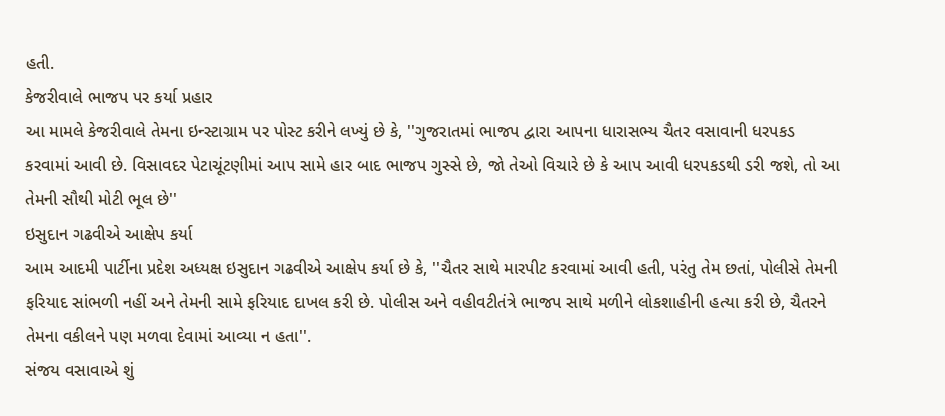હતી.
કેજરીવાલે ભાજપ પર કર્યા પ્રહાર
આ મામલે કેજરીવાલે તેમના ઇન્સ્ટાગ્રામ પર પોસ્ટ કરીને લખ્યું છે કે, ''ગુજરાતમાં ભાજપ દ્વારા આપના ધારાસભ્ય ચૈતર વસાવાની ધરપકડ કરવામાં આવી છે. વિસાવદર પેટાચૂંટણીમાં આપ સામે હાર બાદ ભાજપ ગુસ્સે છે, જો તેઓ વિચારે છે કે આપ આવી ધરપકડથી ડરી જશે, તો આ તેમની સૌથી મોટી ભૂલ છે''
ઇસુદાન ગઢવીએ આક્ષેપ કર્યા
આમ આદમી પાર્ટીના પ્રદેશ અધ્યક્ષ ઇસુદાન ગઢવીએ આક્ષેપ કર્યા છે કે, ''ચૈતર સાથે મારપીટ કરવામાં આવી હતી, પરંતુ તેમ છતાં, પોલીસે તેમની ફરિયાદ સાંભળી નહીં અને તેમની સામે ફરિયાદ દાખલ કરી છે. પોલીસ અને વહીવટીતંત્રે ભાજપ સાથે મળીને લોકશાહીની હત્યા કરી છે, ચૈતરને તેમના વકીલને પણ મળવા દેવામાં આવ્યા ન હતા''.
સંજય વસાવાએ શું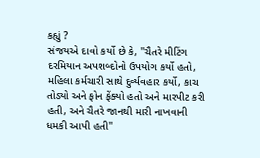કહ્યું ?
સંજયએ દાવો કર્યો છે કે, ''ચૈતરે મીટિંગ દરમિયાન અપશબ્દોનો ઉપયોગ કર્યો હતો, મહિલા કર્મચારી સાથે દુર્વ્યવહાર કર્યો, કાચ તોડ્યો અને ફોન ફેંક્યો હતો અને મારપીટ કરી હતી, અને ચૈતરે જાનથી મારી નાખવાની ધમકી આપી હતી''